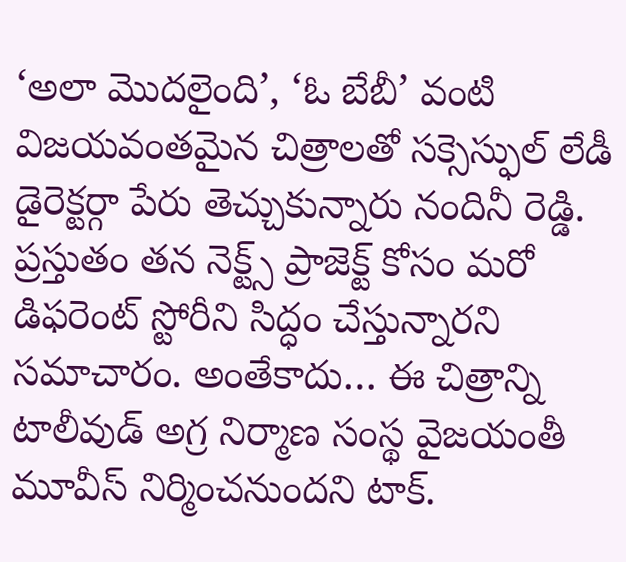‘అలా మొదలైంది’, ‘ఓ బేబీ’ వంటి విజయవంతమైన చిత్రాలతో సక్సెస్ఫుల్ లేడీ డైరెక్టర్గా పేరు తెచ్చుకున్నారు నందినీ రెడ్డి. ప్రస్తుతం తన నెక్ట్స్ ప్రాజెక్ట్ కోసం మరో డిఫరెంట్ స్టోరీని సిద్ధం చేస్తున్నారని సమాచారం. అంతేకాదు… ఈ చిత్రాన్ని టాలీవుడ్ అగ్ర నిర్మాణ సంస్థ వైజయంతీ మూవీస్ నిర్మించనుందని టాక్.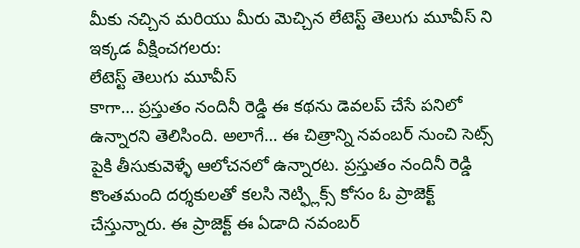మీకు నచ్చిన మరియు మీరు మెచ్చిన లేటెస్ట్ తెలుగు మూవీస్ ని ఇక్కడ వీక్షించగలరు:
లేటెస్ట్ తెలుగు మూవీస్
కాగా… ప్రస్తుతం నందినీ రెడ్డి ఈ కథను డెవలప్ చేసే పనిలో ఉన్నారని తెలిసింది. అలాగే… ఈ చిత్రాన్ని నవంబర్ నుంచి సెట్స్ పైకి తీసుకువెళ్ళే ఆలోచనలో ఉన్నారట. ప్రస్తుతం నందినీ రెడ్డి కొంతమంది దర్శకులతో కలసి నెట్ఫ్లిక్స్ కోసం ఓ ప్రాజెక్ట్ చేస్తున్నారు. ఈ ప్రాజెక్ట్ ఈ ఏడాది నవంబర్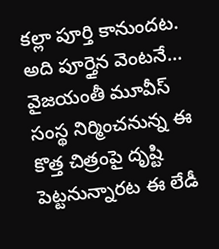కల్లా పూర్తి కానుందట. అది పూర్తైన వెంటనే… వైజయంతీ మూవీస్ సంస్థ నిర్మించనున్న ఈ కొత్త చిత్రంపై దృష్టి పెట్టనున్నారట ఈ లేడీ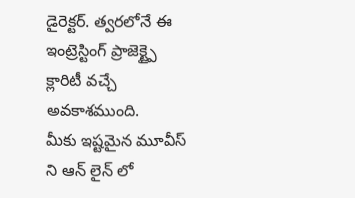డైరెక్టర్. త్వరలోనే ఈ ఇంట్రెస్టింగ్ ప్రాజెక్ట్పై క్లారిటీ వచ్చే అవకాశముంది.
మీకు ఇష్టమైన మూవీస్ ని ఆన్ లైన్ లో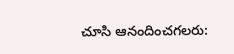చూసి ఆనందించగలరు: